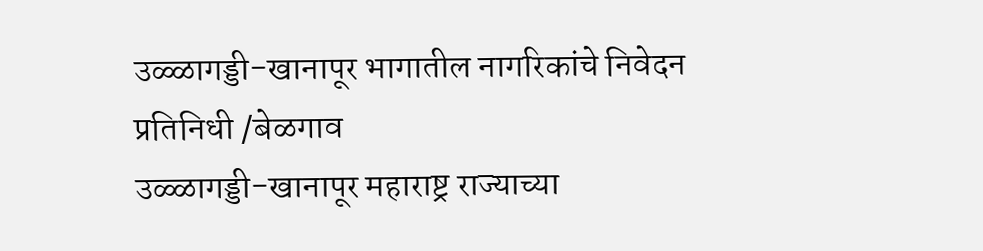उळ्ळागड्डी-खानापूर भागातील नागरिकांचे निवेदन
प्रतिनिधी /बेळगाव
उळ्ळागड्डी-खानापूर महाराष्ट्र राज्याच्या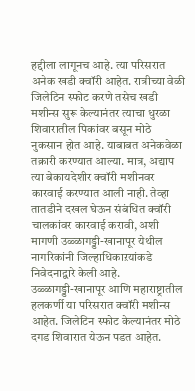हद्दीला लागूनच आहे. त्या परिसरात अनेक खडी क्वॉरी आहेत. रात्रीच्या वेळी जिलेटिन स्फोट करणे तसेच खडी मशीन्स सुरू केल्यानंतर त्याचा धुरळा शिवारातील पिकांवर बसून मोठे नुकसान होत आहे. याबाबत अनेकवेळा तक्रारी करण्यात आल्या. मात्र, अद्याप त्या बेकायदेशीर क्वॉरी मशीनवर कारवाई करण्यात आली नाही. तेव्हा तातडीने दखल घेऊन संबंधित क्वॉरी चालकांवर कारवाई करावी, अशी मागणी उळ्ळागड्डी-खानापूर येथील नागरिकांनी जिल्हाधिकाऱयांकडे निवेदनाद्वारे केली आहे.
उळ्ळागड्डी-खानापूर आणि महाराष्ट्रातील हलकर्णी या परिसरात क्वॉरी मशीन्स आहेत. जिलेटिन स्फोट केल्यानंतर मोठे दगड शिवारात येऊन पडत आहेत.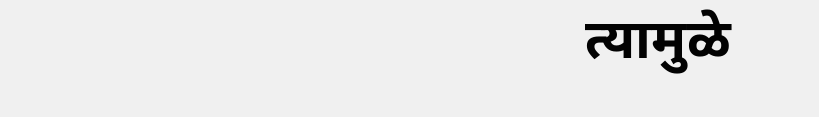त्यामुळे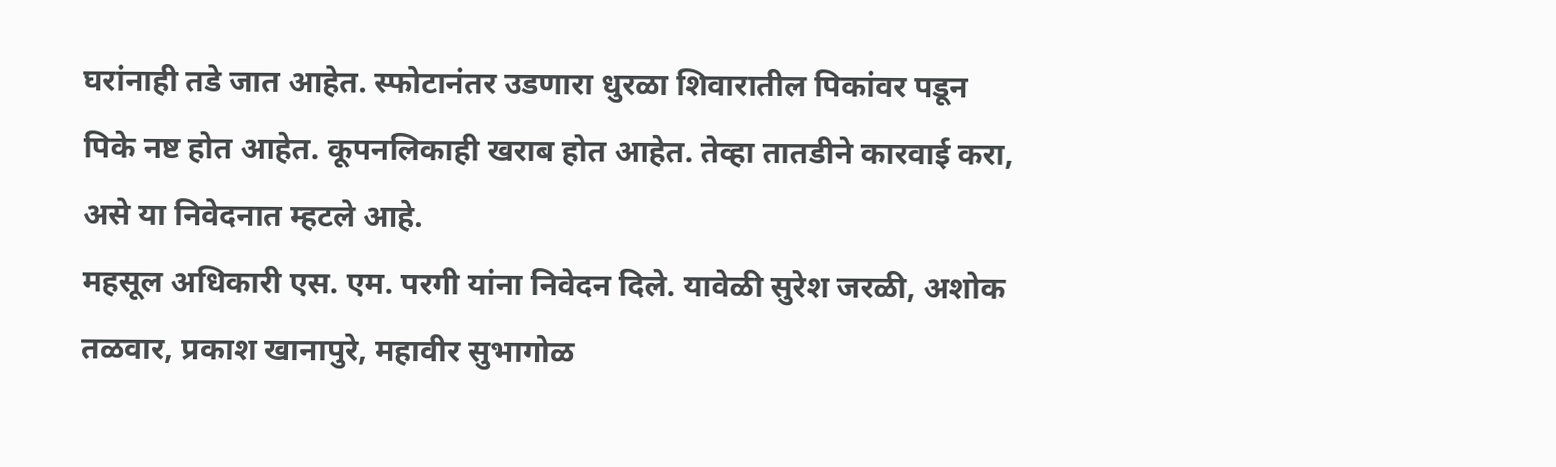घरांनाही तडे जात आहेत. स्फोटानंतर उडणारा धुरळा शिवारातील पिकांवर पडून पिके नष्ट होत आहेत. कूपनलिकाही खराब होत आहेत. तेव्हा तातडीने कारवाई करा, असे या निवेदनात म्हटले आहे.
महसूल अधिकारी एस. एम. परगी यांना निवेदन दिले. यावेळी सुरेश जरळी, अशोक तळवार, प्रकाश खानापुरे, महावीर सुभागोळ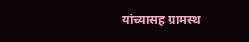यांच्यासह ग्रामस्थ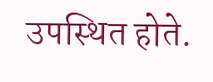उपस्थित होते.